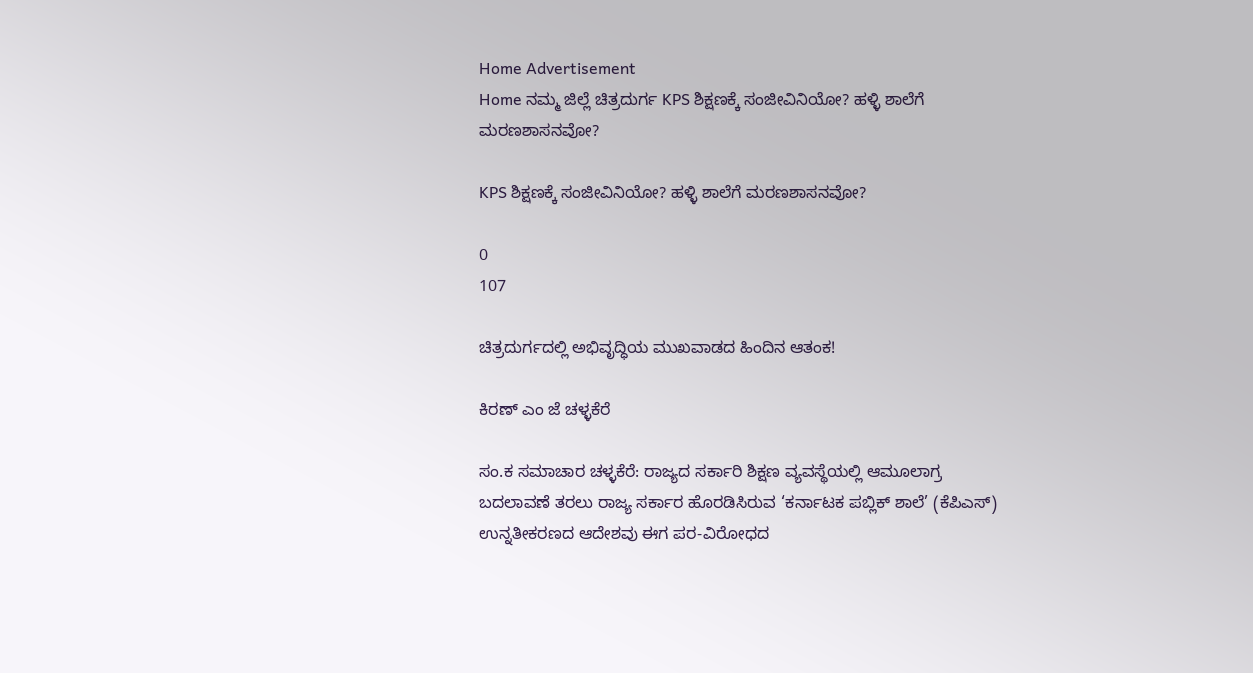Home Advertisement
Home ನಮ್ಮ ಜಿಲ್ಲೆ ಚಿತ್ರದುರ್ಗ KPS ಶಿಕ್ಷಣಕ್ಕೆ ಸಂಜೀವಿನಿಯೋ? ಹಳ್ಳಿ ಶಾಲೆಗೆ ಮರಣಶಾಸನವೋ?

KPS ಶಿಕ್ಷಣಕ್ಕೆ ಸಂಜೀವಿನಿಯೋ? ಹಳ್ಳಿ ಶಾಲೆಗೆ ಮರಣಶಾಸನವೋ?

0
107

ಚಿತ್ರದುರ್ಗದಲ್ಲಿ ಅಭಿವೃದ್ಧಿಯ ಮುಖವಾಡದ ಹಿಂದಿನ ಆತಂಕ!

ಕಿರಣ್ ಎಂ ಜೆ ಚಳ್ಳಕೆರೆ

ಸಂ.ಕ ಸಮಾಚಾರ ಚಳ್ಳಕೆರೆ: ರಾಜ್ಯದ ಸರ್ಕಾರಿ ಶಿಕ್ಷಣ ವ್ಯವಸ್ಥೆಯಲ್ಲಿ ಆಮೂಲಾಗ್ರ ಬದಲಾವಣೆ ತರಲು ರಾಜ್ಯ ಸರ್ಕಾರ ಹೊರಡಿಸಿರುವ ‘ಕರ್ನಾಟಕ ಪಬ್ಲಿಕ್ ಶಾಲೆ’ (ಕೆಪಿಎಸ್) ಉನ್ನತೀಕರಣದ ಆದೇಶವು ಈಗ ಪರ-ವಿರೋಧದ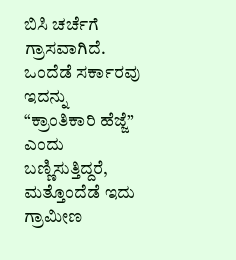ಬಿಸಿ ಚರ್ಚೆಗೆ ಗ್ರಾಸವಾಗಿದೆ. ಒಂದೆಡೆ ಸರ್ಕಾರವು ಇದನ್ನು “ಕ್ರಾಂತಿಕಾರಿ ಹೆಜ್ಜೆ” ಎಂದು ಬಣ್ಣಿಸುತ್ತಿದ್ದರೆ, ಮತ್ತೊಂದೆಡೆ ಇದು ಗ್ರಾಮೀಣ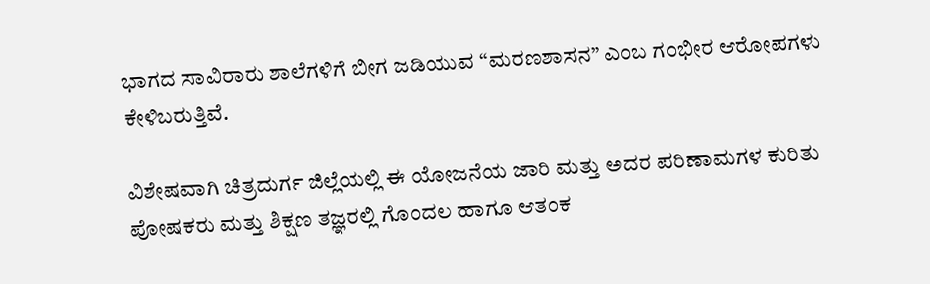ಭಾಗದ ಸಾವಿರಾರು ಶಾಲೆಗಳಿಗೆ ಬೀಗ ಜಡಿಯುವ “ಮರಣಶಾಸನ” ಎಂಬ ಗಂಭೀರ ಆರೋಪಗಳು ಕೇಳಿಬರುತ್ತಿವೆ.

ವಿಶೇಷವಾಗಿ ಚಿತ್ರದುರ್ಗ ಜಿಲ್ಲೆಯಲ್ಲಿ ಈ ಯೋಜನೆಯ ಜಾರಿ ಮತ್ತು ಅದರ ಪರಿಣಾಮಗಳ ಕುರಿತು ಪೋಷಕರು ಮತ್ತು ಶಿಕ್ಷಣ ತಜ್ಞರಲ್ಲಿ ಗೊಂದಲ ಹಾಗೂ ಆತಂಕ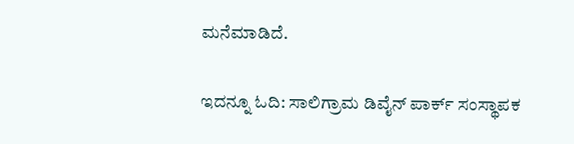ಮನೆಮಾಡಿದೆ.

ಇದನ್ನೂ ಓದಿ: ಸಾಲಿಗ್ರಾಮ ಡಿವೈನ್ ಪಾರ್ಕ್ ಸಂಸ್ಥಾಪಕ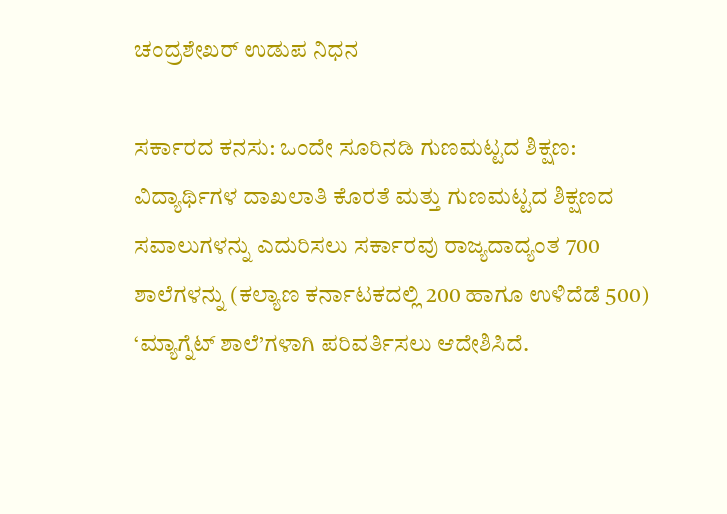ಚಂದ್ರಶೇಖರ್ ಉಡುಪ ನಿಧನ

ಸರ್ಕಾರದ ಕನಸು: ಒಂದೇ ಸೂರಿನಡಿ ಗುಣಮಟ್ಟದ ಶಿಕ್ಷಣ: ವಿದ್ಯಾರ್ಥಿಗಳ ದಾಖಲಾತಿ ಕೊರತೆ ಮತ್ತು ಗುಣಮಟ್ಟದ ಶಿಕ್ಷಣದ ಸವಾಲುಗಳನ್ನು ಎದುರಿಸಲು ಸರ್ಕಾರವು ರಾಜ್ಯದಾದ್ಯಂತ 700 ಶಾಲೆಗಳನ್ನು (ಕಲ್ಯಾಣ ಕರ್ನಾಟಕದಲ್ಲಿ 200 ಹಾಗೂ ಉಳಿದೆಡೆ 500) ‘ಮ್ಯಾಗ್ನೆಟ್ ಶಾಲೆ’ಗಳಾಗಿ ಪರಿವರ್ತಿಸಲು ಆದೇಶಿಸಿದೆ.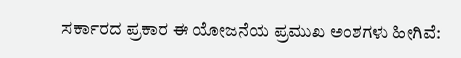ಸರ್ಕಾರದ ಪ್ರಕಾರ ಈ ಯೋಜನೆಯ ಪ್ರಮುಖ ಅಂಶಗಳು ಹೀಗಿವೆ: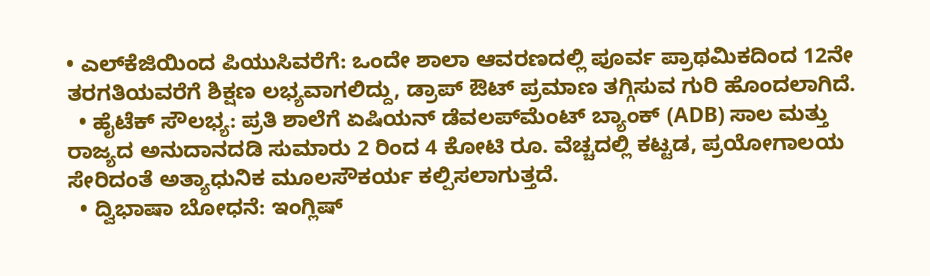• ಎಲ್‌ಕೆಜಿಯಿಂದ ಪಿಯುಸಿವರೆಗೆ: ಒಂದೇ ಶಾಲಾ ಆವರಣದಲ್ಲಿ ಪೂರ್ವ ಪ್ರಾಥಮಿಕದಿಂದ 12ನೇ ತರಗತಿಯವರೆಗೆ ಶಿಕ್ಷಣ ಲಭ್ಯವಾಗಲಿದ್ದು, ಡ್ರಾಪ್ ಔಟ್ ಪ್ರಮಾಣ ತಗ್ಗಿಸುವ ಗುರಿ ಹೊಂದಲಾಗಿದೆ.
  • ಹೈಟೆಕ್ ಸೌಲಭ್ಯ: ಪ್ರತಿ ಶಾಲೆಗೆ ಏಷಿಯನ್ ಡೆವಲಪ್‌ಮೆಂಟ್ ಬ್ಯಾಂಕ್ (ADB) ಸಾಲ ಮತ್ತು ರಾಜ್ಯದ ಅನುದಾನದಡಿ ಸುಮಾರು 2 ರಿಂದ 4 ಕೋಟಿ ರೂ. ವೆಚ್ಚದಲ್ಲಿ ಕಟ್ಟಡ, ಪ್ರಯೋಗಾಲಯ ಸೇರಿದಂತೆ ಅತ್ಯಾಧುನಿಕ ಮೂಲಸೌಕರ್ಯ ಕಲ್ಪಿಸಲಾಗುತ್ತದೆ.
  • ದ್ವಿಭಾಷಾ ಬೋಧನೆ: ಇಂಗ್ಲಿಷ್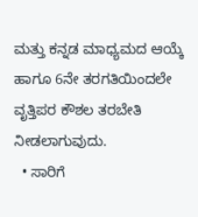ಮತ್ತು ಕನ್ನಡ ಮಾಧ್ಯಮದ ಆಯ್ಕೆ ಹಾಗೂ 6ನೇ ತರಗತಿಯಿಂದಲೇ ವೃತ್ತಿಪರ ಕೌಶಲ ತರಬೇತಿ ನೀಡಲಾಗುವುದು.
  • ಸಾರಿಗೆ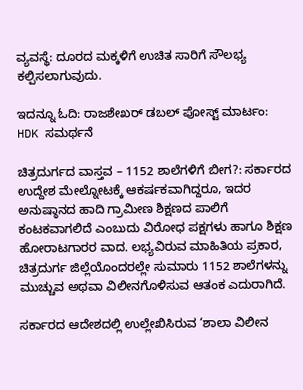ವ್ಯವಸ್ಥೆ: ದೂರದ ಮಕ್ಕಳಿಗೆ ಉಚಿತ ಸಾರಿಗೆ ಸೌಲಭ್ಯ ಕಲ್ಪಿಸಲಾಗುವುದು.

ಇದನ್ನೂ ಓದಿ: ರಾಜಶೇಖರ್ ಡಬಲ್ ಪೋಸ್ಟ್ ಮಾರ್ಟಂ: HDK ಸಮರ್ಥನೆ

ಚಿತ್ರದುರ್ಗದ ವಾಸ್ತವ – 1152 ಶಾಲೆಗಳಿಗೆ ಬೀಗ?: ಸರ್ಕಾರದ ಉದ್ದೇಶ ಮೇಲ್ನೋಟಕ್ಕೆ ಆಕರ್ಷಕವಾಗಿದ್ದರೂ, ಇದರ ಅನುಷ್ಠಾನದ ಹಾದಿ ಗ್ರಾಮೀಣ ಶಿಕ್ಷಣದ ಪಾಲಿಗೆ ಕಂಟಕವಾಗಲಿದೆ ಎಂಬುದು ವಿರೋಧ ಪಕ್ಷಗಳು ಹಾಗೂ ಶಿಕ್ಷಣ ಹೋರಾಟಗಾರರ ವಾದ. ಲಭ್ಯವಿರುವ ಮಾಹಿತಿಯ ಪ್ರಕಾರ, ಚಿತ್ರದುರ್ಗ ಜಿಲ್ಲೆಯೊಂದರಲ್ಲೇ ಸುಮಾರು 1152 ಶಾಲೆಗಳನ್ನು ಮುಚ್ಚುವ ಅಥವಾ ವಿಲೀನಗೊಳಿಸುವ ಆತಂಕ ಎದುರಾಗಿದೆ.

ಸರ್ಕಾರದ ಆದೇಶದಲ್ಲಿ ಉಲ್ಲೇಖಿಸಿರುವ ‘ಶಾಲಾ ವಿಲೀನ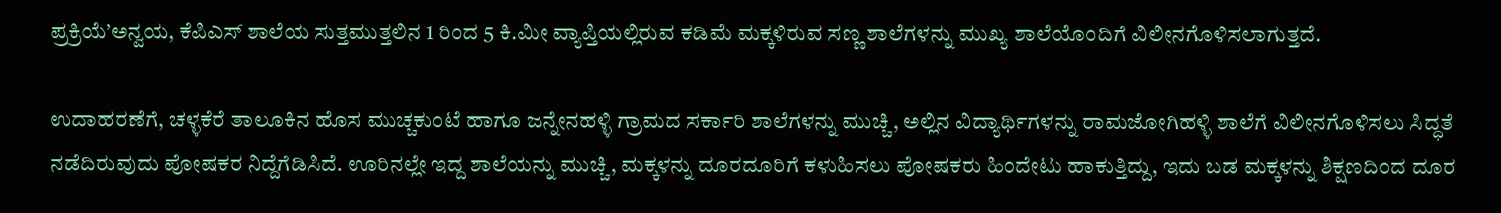ಪ್ರಕ್ರಿಯೆ’ಅನ್ವಯ, ಕೆಪಿಎಸ್ ಶಾಲೆಯ ಸುತ್ತಮುತ್ತಲಿನ 1 ರಿಂದ 5 ಕಿ.ಮೀ ವ್ಯಾಪ್ತಿಯಲ್ಲಿರುವ ಕಡಿಮೆ ಮಕ್ಕಳಿರುವ ಸಣ್ಣ ಶಾಲೆಗಳನ್ನು ಮುಖ್ಯ ಶಾಲೆಯೊಂದಿಗೆ ವಿಲೀನಗೊಳಿಸಲಾಗುತ್ತದೆ.

ಉದಾಹರಣೆಗೆ, ಚಳ್ಳಕೆರೆ ತಾಲೂಕಿನ ಹೊಸ ಮುಚ್ಚಕುಂಟೆ ಹಾಗೂ ಜನ್ನೇನಹಳ್ಳಿ ಗ್ರಾಮದ ಸರ್ಕಾರಿ ಶಾಲೆಗಳನ್ನು ಮುಚ್ಚಿ, ಅಲ್ಲಿನ ವಿದ್ಯಾರ್ಥಿಗಳನ್ನು ರಾಮಜೋಗಿಹಳ್ಳಿ ಶಾಲೆಗೆ ವಿಲೀನಗೊಳಿಸಲು ಸಿದ್ಧತೆ ನಡೆದಿರುವುದು ಪೋಷಕರ ನಿದ್ದೆಗೆಡಿಸಿದೆ. ಊರಿನಲ್ಲೇ ಇದ್ದ ಶಾಲೆಯನ್ನು ಮುಚ್ಚಿ, ಮಕ್ಕಳನ್ನು ದೂರದೂರಿಗೆ ಕಳುಹಿಸಲು ಪೋಷಕರು ಹಿಂದೇಟು ಹಾಕುತ್ತಿದ್ದು, ಇದು ಬಡ ಮಕ್ಕಳನ್ನು ಶಿಕ್ಷಣದಿಂದ ದೂರ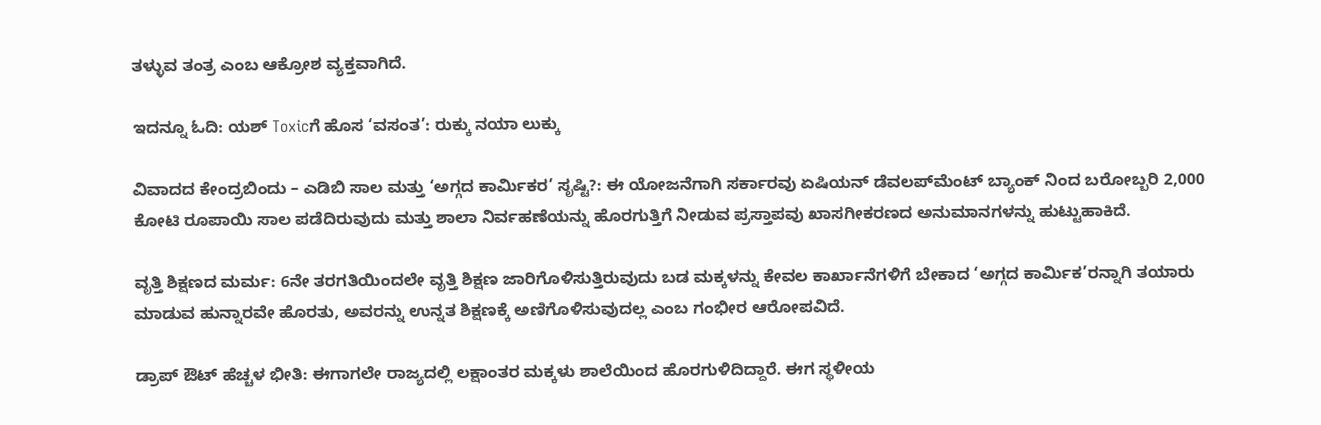ತಳ್ಳುವ ತಂತ್ರ ಎಂಬ ಆಕ್ರೋಶ ವ್ಯಕ್ತವಾಗಿದೆ.

ಇದನ್ನೂ ಓದಿ: ಯಶ್ Toxicಗೆ ಹೊಸ ‘ವಸಂತ’: ರುಕ್ಕು ನಯಾ ಲುಕ್ಕು

ವಿವಾದದ ಕೇಂದ್ರಬಿಂದು – ಎಡಿಬಿ ಸಾಲ ಮತ್ತು ‘ಅಗ್ಗದ ಕಾರ್ಮಿಕರ’ ಸೃಷ್ಟಿ?: ಈ ಯೋಜನೆಗಾಗಿ ಸರ್ಕಾರವು ಏಷಿಯನ್ ಡೆವಲಪ್‌ಮೆಂಟ್ ಬ್ಯಾಂಕ್ ನಿಂದ ಬರೋಬ್ಬರಿ 2,000 ಕೋಟಿ ರೂಪಾಯಿ ಸಾಲ ಪಡೆದಿರುವುದು ಮತ್ತು ಶಾಲಾ ನಿರ್ವಹಣೆಯನ್ನು ಹೊರಗುತ್ತಿಗೆ ನೀಡುವ ಪ್ರಸ್ತಾಪವು ಖಾಸಗೀಕರಣದ ಅನುಮಾನಗಳನ್ನು ಹುಟ್ಟುಹಾಕಿದೆ.

ವೃತ್ತಿ ಶಿಕ್ಷಣದ ಮರ್ಮ: 6ನೇ ತರಗತಿಯಿಂದಲೇ ವೃತ್ತಿ ಶಿಕ್ಷಣ ಜಾರಿಗೊಳಿಸುತ್ತಿರುವುದು ಬಡ ಮಕ್ಕಳನ್ನು ಕೇವಲ ಕಾರ್ಖಾನೆಗಳಿಗೆ ಬೇಕಾದ ‘ಅಗ್ಗದ ಕಾರ್ಮಿಕ’ರನ್ನಾಗಿ ತಯಾರು ಮಾಡುವ ಹುನ್ನಾರವೇ ಹೊರತು, ಅವರನ್ನು ಉನ್ನತ ಶಿಕ್ಷಣಕ್ಕೆ ಅಣಿಗೊಳಿಸುವುದಲ್ಲ ಎಂಬ ಗಂಭೀರ ಆರೋಪವಿದೆ.

ಡ್ರಾಪ್ ಔಟ್ ಹೆಚ್ಚಳ ಭೀತಿ: ಈಗಾಗಲೇ ರಾಜ್ಯದಲ್ಲಿ ಲಕ್ಷಾಂತರ ಮಕ್ಕಳು ಶಾಲೆಯಿಂದ ಹೊರಗುಳಿದಿದ್ದಾರೆ. ಈಗ ಸ್ಥಳೀಯ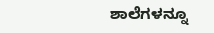ಶಾಲೆಗಳನ್ನೂ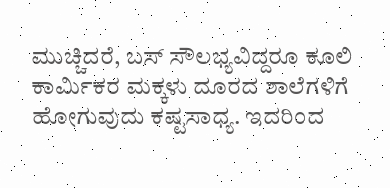ಮುಚ್ಚಿದರೆ, ಬಸ್ ಸೌಲಭ್ಯವಿದ್ದರೂ ಕೂಲಿ ಕಾರ್ಮಿಕರ ಮಕ್ಕಳು ದೂರದ ಶಾಲೆಗಳಿಗೆ ಹೋಗುವುದು ಕಷ್ಟಸಾಧ್ಯ. ಇದರಿಂದ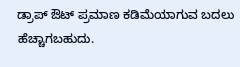ಡ್ರಾಪ್ ಔಟ್ ಪ್ರಮಾಣ ಕಡಿಮೆಯಾಗುವ ಬದಲು ಹೆಚ್ಚಾಗಬಹುದು.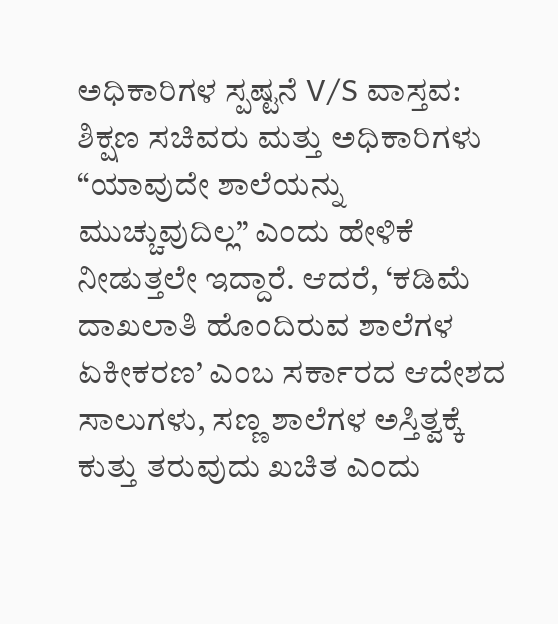ಅಧಿಕಾರಿಗಳ ಸ್ಪಷ್ಟನೆ V/S ವಾಸ್ತವ: ಶಿಕ್ಷಣ ಸಚಿವರು ಮತ್ತು ಅಧಿಕಾರಿಗಳು “ಯಾವುದೇ ಶಾಲೆಯನ್ನು ಮುಚ್ಚುವುದಿಲ್ಲ” ಎಂದು ಹೇಳಿಕೆ ನೀಡುತ್ತಲೇ ಇದ್ದಾರೆ. ಆದರೆ, ‘ಕಡಿಮೆ ದಾಖಲಾತಿ ಹೊಂದಿರುವ ಶಾಲೆಗಳ ಏಕೀಕರಣ’ ಎಂಬ ಸರ್ಕಾರದ ಆದೇಶದ ಸಾಲುಗಳು, ಸಣ್ಣ ಶಾಲೆಗಳ ಅಸ್ತಿತ್ವಕ್ಕೆ ಕುತ್ತು ತರುವುದು ಖಚಿತ ಎಂದು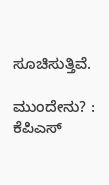ಸೂಚಿಸುತ್ತಿವೆ.

ಮುಂದೇನು? : ಕೆಪಿಎಸ್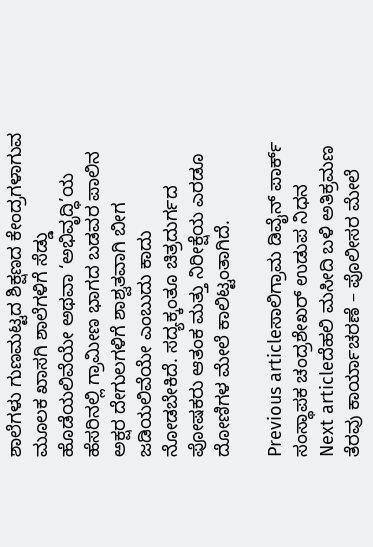ಶಾಲೆಗಳು ಗುಣಮಟ್ಟದ ಶಿಕ್ಷಣದ ಕೇಂದ್ರಗಳಾಗುವ ಮೂಲಕ ಖಾಸಗಿ ಶಾಲೆಗಳಿಗೆ ಸೆಡ್ಡು ಹೊಡೆಯಲಿವೆಯೇ ಅಥವಾ ‘ಅಭಿವೃದ್ಧಿ’ಯ ಹೆಸರಿನಲ್ಲಿ ಗ್ರಾಮೀಣ ಭಾಗದ ಬಡವರ ಪಾಲಿನ ಅಕ್ಷರ ದೇಗುಲಗಳಿಗೆ ಶಾಶ್ವತವಾಗಿ ಬೀಗ ಜಡಿಯಲಿವೆಯೇ ಎಂಬುದು ಕಾದು ನೋಡಬೇಕಿದೆ. ಸದ್ಯಕ್ಕಂತೂ ಚಿತ್ರದುರ್ಗದ ಪೋಷಕರು ಆತಂಕ ಮತ್ತು ನಿರೀಕ್ಷೆಯ ಎರಡೂ ದೋಣಿಗಳ ಮೇಲೆ ಕಾಲಿಟ್ಟಂತಾಗಿದೆ.

Previous articleಸಾಲಿಗ್ರಾಮ ಡಿವೈನ್ ಪಾರ್ಕ್ ಸಂಸ್ಥಾಪಕ ಚಂದ್ರಶೇಖರ್ ಉಡುಪ ನಿಧನ
Next articleದೆಹಲಿ ಮಸೀದಿ ಬಳಿ ಅತಿಕ್ರಮಣ ತೆರವು ಕಾರ್ಯಾಚರಣೆ – ಪೊಲೀಸರ ಮೇಲೆ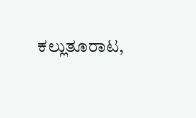ಕಲ್ಲುತೂರಾಟ,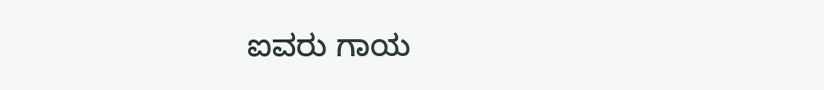ಐವರು ಗಾಯ